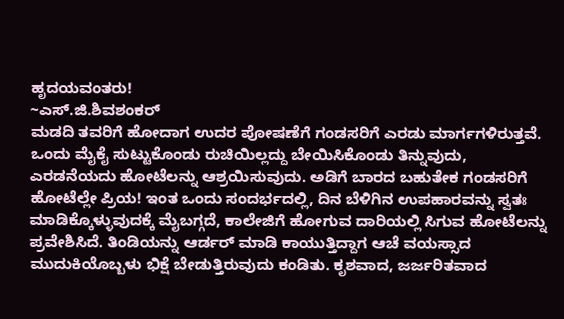ಹೃದಯವಂತರು!
~ಎಸ್.ಜಿ.ಶಿವಶಂಕರ್
ಮಡದಿ ತವರಿಗೆ ಹೋದಾಗ ಉದರ ಪೋಷಣೆಗೆ ಗಂಡಸರಿಗೆ ಎರಡು ಮಾರ್ಗಗಳಿರುತ್ತವೆ. ಒಂದು ಮೈಕೈ ಸುಟ್ಟುಕೊಂಡು ರುಚಿಯಿಲ್ಲದ್ದು ಬೇಯಿಸಿಕೊಂಡು ತಿನ್ನುವುದು, ಎರಡನೆಯದು ಹೋಟೆಲನ್ನು ಆಶ್ರಯಿಸುವುದು. ಅಡಿಗೆ ಬಾರದ ಬಹುತೇಕ ಗಂಡಸರಿಗೆ ಹೋಟೆಲ್ಲೇ ಪ್ರಿಯ! ಇಂತ ಒಂದು ಸಂದರ್ಭದಲ್ಲಿ, ದಿನ ಬೆಳಿಗಿನ ಉಪಹಾರವನ್ನು ಸ್ವತಃ ಮಾಡಿಕ್ಕೊಳ್ಳುವುದಕ್ಕೆ ಮೈಬಗ್ಗದೆ, ಕಾಲೇಜಿಗೆ ಹೋಗುವ ದಾರಿಯಲ್ಲಿ ಸಿಗುವ ಹೋಟೆಲನ್ನು ಪ್ರವೇಶಿಸಿದೆ. ತಿಂಡಿಯನ್ನು ಆರ್ಡರ್ ಮಾಡಿ ಕಾಯುತ್ತಿದ್ದಾಗ ಆಚೆ ವಯಸ್ಸಾದ ಮುದುಕಿಯೊಬ್ಬಳು ಭಿಕ್ಷೆ ಬೇಡುತ್ತಿರುವುದು ಕಂಡಿತು. ಕೃಶವಾದ, ಜರ್ಜರಿತವಾದ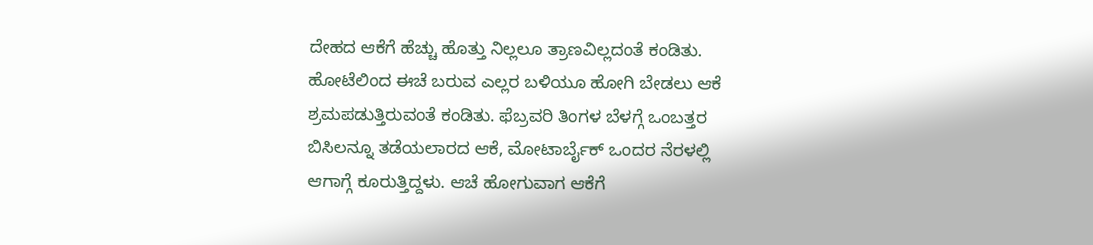ದೇಹದ ಆಕೆಗೆ ಹೆಚ್ಚು ಹೊತ್ತು ನಿಲ್ಲಲೂ ತ್ರಾಣವಿಲ್ಲದಂತೆ ಕಂಡಿತು. ಹೋಟೆಲಿಂದ ಈಚೆ ಬರುವ ಎಲ್ಲರ ಬಳಿಯೂ ಹೋಗಿ ಬೇಡಲು ಆಕೆ ಶ್ರಮಪಡುತ್ತಿರುವಂತೆ ಕಂಡಿತು. ಫೆಬ್ರವರಿ ತಿಂಗಳ ಬೆಳಗ್ಗೆ ಒಂಬತ್ತರ ಬಿಸಿಲನ್ನೂ ತಡೆಯಲಾರದ ಆಕೆ, ಮೋಟಾರ್ಬೈಕ್ ಒಂದರ ನೆರಳಲ್ಲಿ ಆಗಾಗ್ಗೆ ಕೂರುತ್ತಿದ್ದಳು. ಆಚೆ ಹೋಗುವಾಗ ಆಕೆಗೆ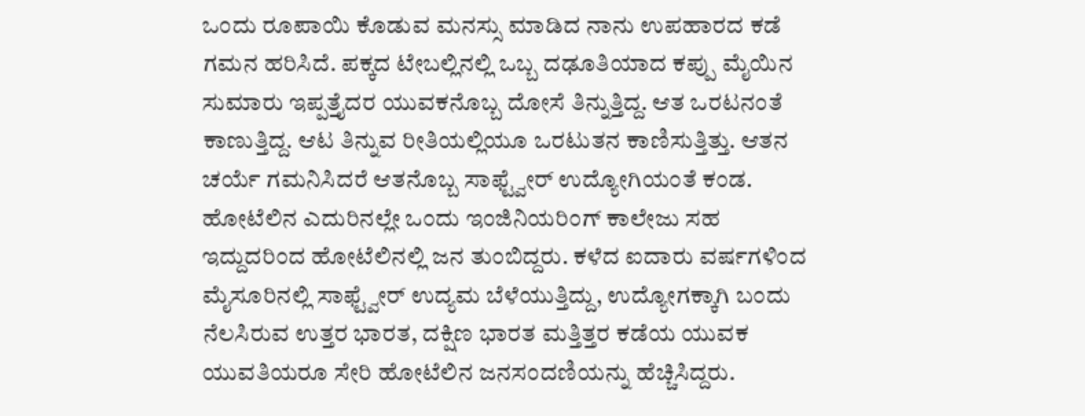ಒಂದು ರೂಪಾಯಿ ಕೊಡುವ ಮನಸ್ಸು ಮಾಡಿದ ನಾನು ಉಪಹಾರದ ಕಡೆ ಗಮನ ಹರಿಸಿದೆ. ಪಕ್ಕದ ಟೇಬಲ್ಲಿನಲ್ಲಿ ಒಬ್ಬ ದಢೂತಿಯಾದ ಕಪ್ಪು ಮೈಯಿನ ಸುಮಾರು ಇಪ್ಪತ್ತೈದರ ಯುವಕನೊಬ್ಬ ದೋಸೆ ತಿನ್ನುತ್ತಿದ್ದ. ಆತ ಒರಟನಂತೆ ಕಾಣುತ್ತಿದ್ದ. ಆಟ ತಿನ್ನುವ ರೀತಿಯಲ್ಲಿಯೂ ಒರಟುತನ ಕಾಣಿಸುತ್ತಿತ್ತು. ಆತನ ಚರ್ಯೆ ಗಮನಿಸಿದರೆ ಆತನೊಬ್ಬ ಸಾಫ್ಟ್ವೇರ್ ಉದ್ಯೋಗಿಯಂತೆ ಕಂಡ. ಹೋಟೆಲಿನ ಎದುರಿನಲ್ಲೇ ಒಂದು ಇಂಜಿನಿಯರಿಂಗ್ ಕಾಲೇಜು ಸಹ ಇದ್ದುದರಿಂದ ಹೋಟೆಲಿನಲ್ಲಿ ಜನ ತುಂಬಿದ್ದರು. ಕಳೆದ ಐದಾರು ವರ್ಷಗಳಿಂದ ಮೈಸೂರಿನಲ್ಲಿ ಸಾಫ್ಟ್ವೇರ್ ಉದ್ಯಮ ಬೆಳೆಯುತ್ತಿದ್ದು, ಉದ್ಯೋಗಕ್ಕಾಗಿ ಬಂದು ನೆಲಸಿರುವ ಉತ್ತರ ಭಾರತ, ದಕ್ಷಿಣ ಭಾರತ ಮತ್ತಿತ್ತರ ಕಡೆಯ ಯುವಕ ಯುವತಿಯರೂ ಸೇರಿ ಹೋಟೆಲಿನ ಜನಸಂದಣಿಯನ್ನು ಹೆಚ್ಚಿಸಿದ್ದರು.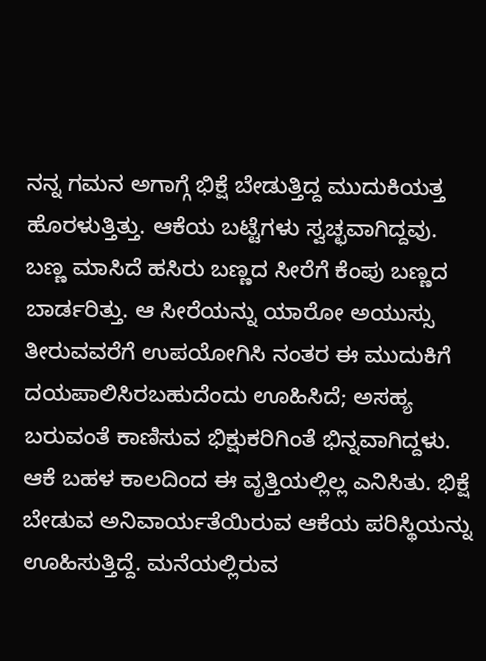ನನ್ನ ಗಮನ ಅಗಾಗ್ಗೆ ಭಿಕ್ಷೆ ಬೇಡುತ್ತಿದ್ದ ಮುದುಕಿಯತ್ತ ಹೊರಳುತ್ತಿತ್ತು. ಆಕೆಯ ಬಟ್ಟೆಗಳು ಸ್ವಚ್ಛವಾಗಿದ್ದವು. ಬಣ್ಣ ಮಾಸಿದೆ ಹಸಿರು ಬಣ್ಣದ ಸೀರೆಗೆ ಕೆಂಪು ಬಣ್ಣದ ಬಾರ್ಡರಿತ್ತು. ಆ ಸೀರೆಯನ್ನು ಯಾರೋ ಅಯುಸ್ಸು ತೀರುವವರೆಗೆ ಉಪಯೋಗಿಸಿ ನಂತರ ಈ ಮುದುಕಿಗೆ ದಯಪಾಲಿಸಿರಬಹುದೆಂದು ಊಹಿಸಿದೆ; ಅಸಹ್ಯ ಬರುವಂತೆ ಕಾಣಿಸುವ ಭಿಕ್ಷುಕರಿಗಿಂತೆ ಭಿನ್ನವಾಗಿದ್ದಳು. ಆಕೆ ಬಹಳ ಕಾಲದಿಂದ ಈ ವೃತ್ತಿಯಲ್ಲಿಲ್ಲ ಎನಿಸಿತು. ಭಿಕ್ಷೆ ಬೇಡುವ ಅನಿವಾರ್ಯತೆಯಿರುವ ಆಕೆಯ ಪರಿಸ್ಥಿಯನ್ನು ಊಹಿಸುತ್ತಿದ್ದೆ. ಮನೆಯಲ್ಲಿರುವ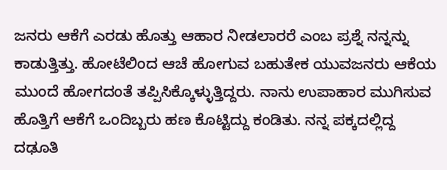ಜನರು ಆಕೆಗೆ ಎರಡು ಹೊತ್ತು ಆಹಾರ ನೀಡಲಾರರೆ ಎಂಬ ಪ್ರಶ್ನೆ ನನ್ನನ್ನು ಕಾಡುತ್ತಿತ್ತು. ಹೋಟೆಲಿಂದ ಆಚೆ ಹೋಗುವ ಬಹುತೇಕ ಯುವಜನರು ಆಕೆಯ ಮುಂದೆ ಹೋಗದಂತೆ ತಪ್ಪಿಸಿಕ್ಕೊಳ್ಳುತ್ತಿದ್ದರು. ನಾನು ಉಪಾಹಾರ ಮುಗಿಸುವ ಹೊತ್ತಿಗೆ ಆಕೆಗೆ ಒಂದಿಬ್ಬರು ಹಣ ಕೊಟ್ಟಿದ್ದು ಕಂಡಿತು. ನನ್ನ ಪಕ್ಕದಲ್ಲಿದ್ದ ದಢೂತಿ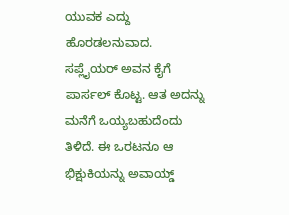ಯುವಕ ಎದ್ದು ಹೊರಡಲನುವಾದ. ಸಪ್ಲೈಯರ್ ಅವನ ಕೈಗೆ ಪಾರ್ಸಲ್ ಕೊಟ್ಟ. ಆತ ಅದನ್ನು ಮನೆಗೆ ಒಯ್ಯಬಹುದೆಂದು ತಿಳಿದೆ. ಈ ಒರಟನೂ ಆ ಭಿಕ್ಷುಕಿಯನ್ನು ಅವಾಯ್ಡ್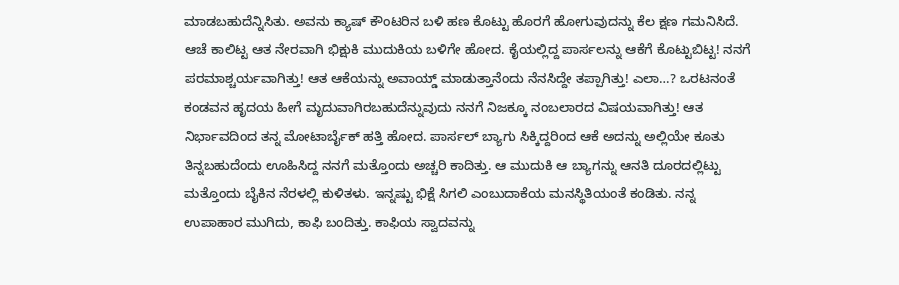ಮಾಡಬಹುದೆನ್ನಿಸಿತು. ಅವನು ಕ್ಯಾಷ್ ಕೌಂಟರಿನ ಬಳಿ ಹಣ ಕೊಟ್ಟು ಹೊರಗೆ ಹೋಗುವುದನ್ನು ಕೆಲ ಕ್ಷಣ ಗಮನಿಸಿದೆ. ಆಚೆ ಕಾಲಿಟ್ಟ ಆತ ನೇರವಾಗಿ ಭಿಕ್ಷುಕಿ ಮುದುಕಿಯ ಬಳಿಗೇ ಹೋದ. ಕೈಯಲ್ಲಿದ್ದ ಪಾರ್ಸಲನ್ನು ಆಕೆಗೆ ಕೊಟ್ಟುಬಿಟ್ಟ! ನನಗೆ ಪರಮಾಶ್ಚರ್ಯವಾಗಿತ್ತು! ಆತ ಆಕೆಯನ್ನು ಅವಾಯ್ಡ್ ಮಾಡುತ್ತಾನೆಂದು ನೆನಸಿದ್ದೇ ತಪ್ಪಾಗಿತ್ತು! ಎಲಾ…? ಒರಟನಂತೆ ಕಂಡವನ ಹೃದಯ ಹೀಗೆ ಮೃದುವಾಗಿರಬಹುದೆನ್ನುವುದು ನನಗೆ ನಿಜಕ್ಕೂ ನಂಬಲಾರದ ವಿಷಯವಾಗಿತ್ತು! ಆತ ನಿರ್ಭಾವದಿಂದ ತನ್ನ ಮೋಟಾರ್ಬೈಕ್ ಹತ್ತಿ ಹೋದ. ಪಾರ್ಸಲ್ ಬ್ಯಾಗು ಸಿಕ್ಕಿದ್ದರಿಂದ ಆಕೆ ಅದನ್ನು ಅಲ್ಲಿಯೇ ಕೂತು ತಿನ್ನಬಹುದೆಂದು ಊಹಿಸಿದ್ದ ನನಗೆ ಮತ್ತೊಂದು ಅಚ್ಚರಿ ಕಾದಿತ್ತು. ಆ ಮುದುಕಿ ಆ ಬ್ಯಾಗನ್ನು ಆನತಿ ದೂರದಲ್ಲಿಟ್ಟು ಮತ್ತೊಂದು ಬೈಕಿನ ನೆರಳಲ್ಲಿ ಕುಳಿತಳು. ಇನ್ನಷ್ಟು ಭಿಕ್ಷೆ ಸಿಗಲಿ ಎಂಬುದಾಕೆಯ ಮನಸ್ಥಿತಿಯಂತೆ ಕಂಡಿತು. ನನ್ನ ಉಪಾಹಾರ ಮುಗಿದು, ಕಾಫಿ ಬಂದಿತ್ತು. ಕಾಫಿಯ ಸ್ವಾದವನ್ನು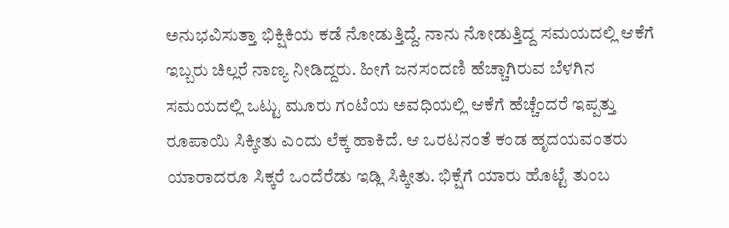ಅನುಭವಿಸುತ್ತಾ ಭಿಕ್ಷಿಕಿಯ ಕಡೆ ನೋಡುತ್ತಿದ್ದೆ. ನಾನು ನೋಡುತ್ತಿದ್ದ ಸಮಯದಲ್ಲಿ ಆಕೆಗೆ ಇಬ್ಬರು ಚಿಲ್ಲರೆ ನಾಣ್ಯ ನೀಡಿದ್ದರು. ಹೀಗೆ ಜನಸಂದಣಿ ಹೆಚ್ಚಾಗಿರುವ ಬೆಳಗಿನ ಸಮಯದಲ್ಲಿ ಒಟ್ಟು ಮೂರು ಗಂಟೆಯ ಅವಧಿಯಲ್ಲಿ ಆಕೆಗೆ ಹೆಚ್ಚೆಂದರೆ ಇಪ್ಪತ್ತು ರೂಪಾಯಿ ಸಿಕ್ಕೀತು ಎಂದು ಲೆಕ್ಕ ಹಾಕಿದೆ. ಆ ಒರಟನಂತೆ ಕಂಡ ಹೃದಯವಂತರು ಯಾರಾದರೂ ಸಿಕ್ಕರೆ ಒಂದೆರೆಡು ಇಡ್ಲಿ ಸಿಕ್ಕೀತು. ಭಿಕ್ಷೆಗೆ ಯಾರು ಹೊಟ್ಟೆ ತುಂಬ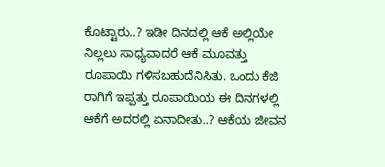ಕೊಟ್ಟಾರು..? ಇಡೀ ದಿನದಲ್ಲಿ ಆಕೆ ಅಲ್ಲಿಯೇ ನಿಲ್ಲಲು ಸಾಧ್ಯವಾದರೆ ಆಕೆ ಮೂವತ್ತು ರೂಪಾಯಿ ಗಳಿಸಬಹುದೆನಿಸಿತು. ಒಂದು ಕೆಜಿ ರಾಗಿಗೆ ಇಪ್ಪತ್ತು ರೂಪಾಯಿಯ ಈ ದಿನಗಳಲ್ಲಿ ಆಕೆಗೆ ಅದರಲ್ಲಿ ಏನಾದೀತು..? ಆಕೆಯ ಜೀವನ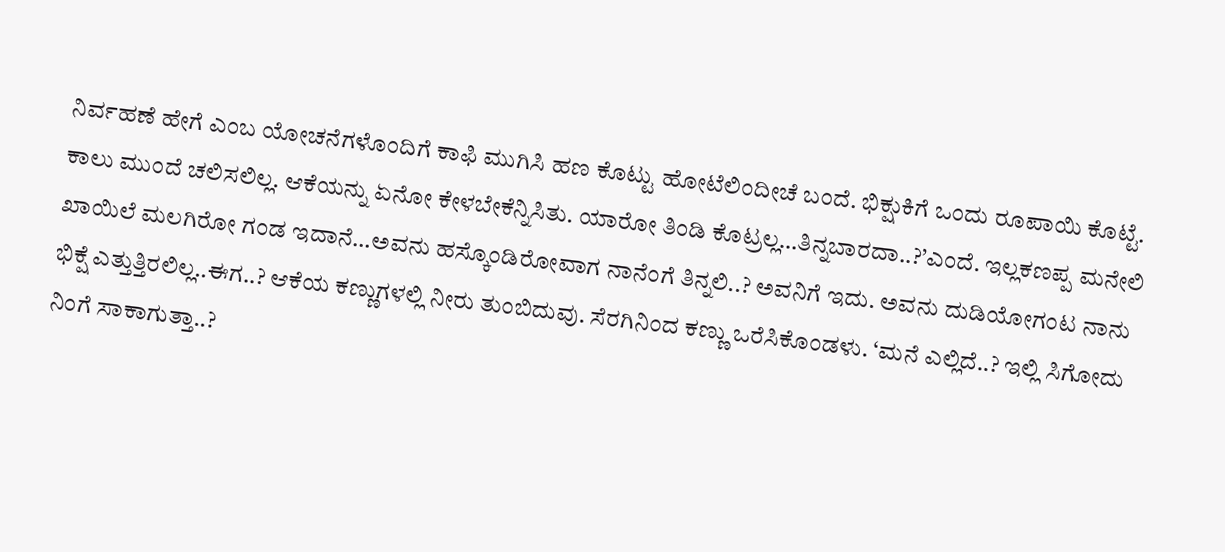ನಿರ್ವಹಣೆ ಹೇಗೆ ಎಂಬ ಯೋಚನೆಗಳೊಂದಿಗೆ ಕಾಫಿ ಮುಗಿಸಿ ಹಣ ಕೊಟ್ಟು ಹೋಟೆಲಿಂದೀಚೆ ಬಂದೆ. ಭಿಕ್ಷುಕಿಗೆ ಒಂದು ರೂಪಾಯಿ ಕೊಟ್ಟೆ. ಕಾಲು ಮುಂದೆ ಚಲಿಸಲಿಲ್ಲ. ಆಕೆಯನ್ನು ಏನೋ ಕೇಳಬೇಕೆನ್ನಿಸಿತು. ಯಾರೋ ತಿಂಡಿ ಕೊಟ್ರಲ್ಲ…ತಿನ್ನಬಾರದಾ..?’ಎಂದೆ. ಇಲ್ಲಕಣಪ್ಪ ಮನೇಲಿ ಖಾಯಿಲೆ ಮಲಗಿರೋ ಗಂಡ ಇದಾನೆ…ಅವನು ಹಸ್ಕೊಂಡಿರೋವಾಗ ನಾನೆಂಗೆ ತಿನ್ನಲಿ..? ಅವನಿಗೆ ಇದು. ಅವನು ದುಡಿಯೋಗಂಟ ನಾನು ಭಿಕ್ಷೆ ಎತ್ತುತ್ತಿರಲಿಲ್ಲ..ಈಗ..? ಆಕೆಯ ಕಣ್ಣುಗಳಲ್ಲಿ ನೀರು ತುಂಬಿದುವು. ಸೆರಗಿನಿಂದ ಕಣ್ಣು ಒರೆಸಿಕೊಂಡಳು. ‘ಮನೆ ಎಲ್ಲಿದೆ..? ಇಲ್ಲಿ ಸಿಗೋದು ನಿಂಗೆ ಸಾಕಾಗುತ್ತಾ..?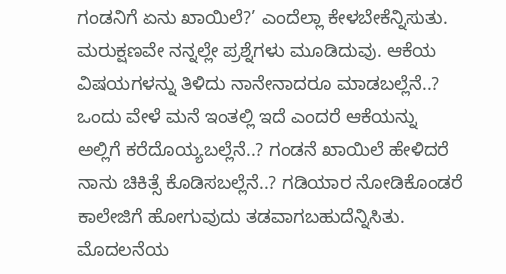ಗಂಡನಿಗೆ ಏನು ಖಾಯಿಲೆ?’ ಎಂದೆಲ್ಲಾ ಕೇಳಬೇಕೆನ್ನಿಸುತು. ಮರುಕ್ಷಣವೇ ನನ್ನಲ್ಲೇ ಪ್ರಶ್ನೆಗಳು ಮೂಡಿದುವು. ಆಕೆಯ ವಿಷಯಗಳನ್ನು ತಿಳಿದು ನಾನೇನಾದರೂ ಮಾಡಬಲ್ಲೆನೆ..? ಒಂದು ವೇಳೆ ಮನೆ ಇಂತಲ್ಲಿ ಇದೆ ಎಂದರೆ ಆಕೆಯನ್ನು ಅಲ್ಲಿಗೆ ಕರೆದೊಯ್ಯಬಲ್ಲೆನೆ..? ಗಂಡನೆ ಖಾಯಿಲೆ ಹೇಳಿದರೆ ನಾನು ಚಿಕಿತ್ಸೆ ಕೊಡಿಸಬಲ್ಲೆನೆ..? ಗಡಿಯಾರ ನೋಡಿಕೊಂಡರೆ ಕಾಲೇಜಿಗೆ ಹೋಗುವುದು ತಡವಾಗಬಹುದೆನ್ನಿಸಿತು. ಮೊದಲನೆಯ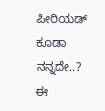ಪೀರಿಯಡ್ ಕೂಡಾ ನನ್ನದೇ..? ಈ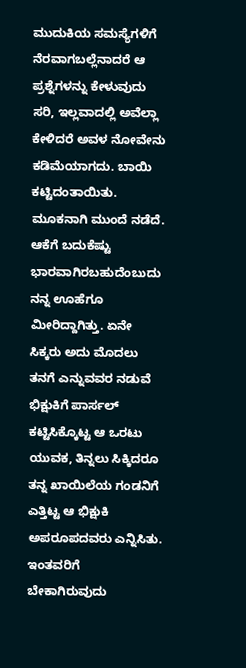ಮುದುಕಿಯ ಸಮಸ್ಯೆಗಳಿಗೆ ನೆರವಾಗಬಲ್ಲೆನಾದರೆ ಆ ಪ್ರಶ್ನೆಗಳನ್ನು ಕೇಳುವುದು ಸರಿ, ಇಲ್ಲವಾದಲ್ಲಿ ಅವೆಲ್ಲಾ ಕೇಳಿದರೆ ಅವಳ ನೋವೇನು ಕಡಿಮೆಯಾಗದು. ಬಾಯಿ ಕಟ್ಟಿದಂತಾಯಿತು. ಮೂಕನಾಗಿ ಮುಂದೆ ನಡೆದೆ. ಆಕೆಗೆ ಬದುಕೆಷ್ಟು ಭಾರವಾಗಿರಬಹುದೆಂಬುದು ನನ್ನ ಊಹೆಗೂ ಮೀರಿದ್ದಾಗಿತ್ತು. ಏನೇ ಸಿಕ್ಕರು ಅದು ಮೊದಲು ತನಗೆ ಎನ್ನುವವರ ನಡುವೆ ಭಿಕ್ಷುಕಿಗೆ ಪಾರ್ಸಲ್ ಕಟ್ಟಿಸಿಕ್ಕೊಟ್ಟ ಆ ಒರಟು ಯುವಕ, ತಿನ್ನಲು ಸಿಕ್ಕಿದರೂ ತನ್ನ ಖಾಯಿಲೆಯ ಗಂಡನಿಗೆ ಎತ್ತಿಟ್ಟ ಆ ಭಿಕ್ಷುಕಿ ಅಪರೂಪದವರು ಎನ್ನಿಸಿತು. ಇಂತವರಿಗೆ ಬೇಕಾಗಿರುವುದು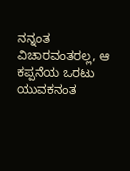ನನ್ನಂತ ವಿಚಾರವಂತರಲ್ಲ, ಆ ಕಪ್ಪನೆಯ ಒರಟು ಯುವಕನಂತ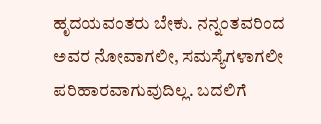ಹೃದಯವಂತರು ಬೇಕು. ನನ್ನಂತವರಿಂದ ಅವರ ನೋವಾಗಲೀ, ಸಮಸ್ಯೆಗಳಾಗಲೀ ಪರಿಹಾರವಾಗುವುದಿಲ್ಲ. ಬದಲಿಗೆ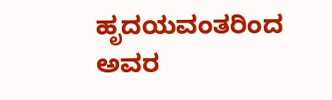ಹೃದಯವಂತರಿಂದ ಅವರ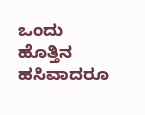ಒಂದು ಹೊತ್ತಿನ ಹಸಿವಾದರೂ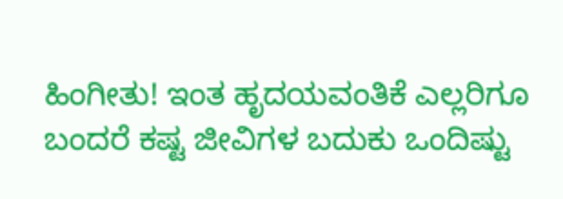ಹಿಂಗೀತು! ಇಂತ ಹೃದಯವಂತಿಕೆ ಎಲ್ಲರಿಗೂ ಬಂದರೆ ಕಷ್ಟ ಜೀವಿಗಳ ಬದುಕು ಒಂದಿಷ್ಟು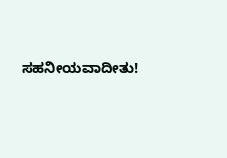ಸಹನೀಯವಾದೀತು!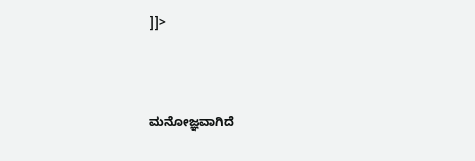]]>



ಮನೋಜ್ಞವಾಗಿದೆ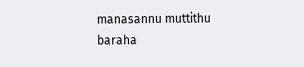manasannu muttithu baraha